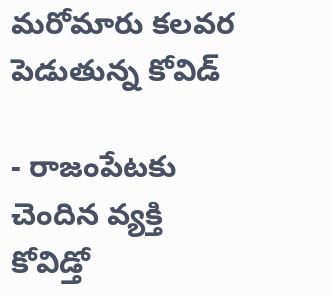మరోమారు కలవర పెడుతున్న కోవిడ్

- రాజంపేటకు చెందిన వ్యక్తి కోవిడ్తో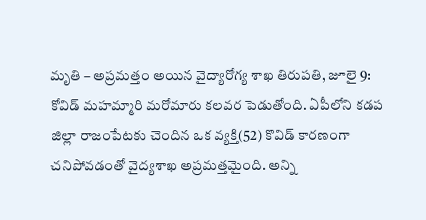మృతి – అప్రమత్తం అయిన వైద్యారోగ్య శాఖ తిరుపతి, జూలై 9: కోవిడ్ మహమ్మారి మరోమారు కలవర పెడుతోంది. ఏపీలోని కడప జిల్లా రాజంపేటకు చెందిన ఒక వ్యక్తి(52) కొవిడ్ కారణంగా చనిపోవడంతో వైద్యశాఖ అప్రమత్తమైంది. అన్ని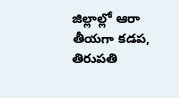జిల్లాల్లో ఆరా తీయగా కడప, తిరుపతి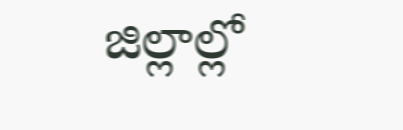జిల్లాల్లో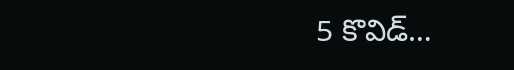5 కొవిడ్…